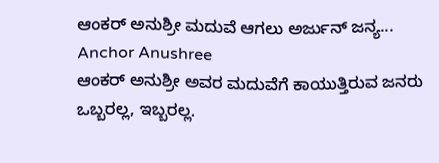ಆಂಕರ್ ಅನುಶ್ರೀ ಮದುವೆ ಆಗಲು ಅರ್ಜುನ್ ಜನ್ಯ... Anchor Anushree
ಆಂಕರ್ ಅನುಶ್ರೀ ಅವರ ಮದುವೆಗೆ ಕಾಯುತ್ತಿರುವ ಜನರು ಒಬ್ಬರಲ್ಲ, ಇಬ್ಬರಲ್ಲ.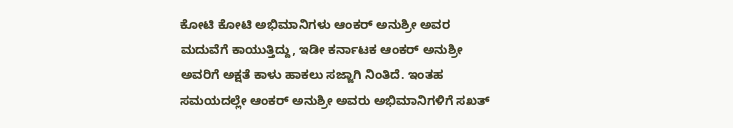ಕೋಟಿ ಕೋಟಿ ಅಭಿಮಾನಿಗಳು ಆಂಕರ್ ಅನುಶ್ರೀ ಅವರ ಮದುವೆಗೆ ಕಾಯುತ್ತಿದ್ದು, ಇಡೀ ಕರ್ನಾಟಕ ಆಂಕರ್ ಅನುಶ್ರೀ ಅವರಿಗೆ ಅಕ್ಷತೆ ಕಾಳು ಹಾಕಲು ಸಜ್ಜಾಗಿ ನಿಂತಿದೆ. ಇಂತಹ ಸಮಯದಲ್ಲೇ ಆಂಕರ್ ಅನುಶ್ರೀ ಅವರು ಅಭಿಮಾನಿಗಳಿಗೆ ಸಖತ್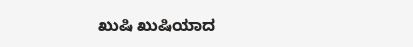ಖುಷಿ ಖುಷಿಯಾದ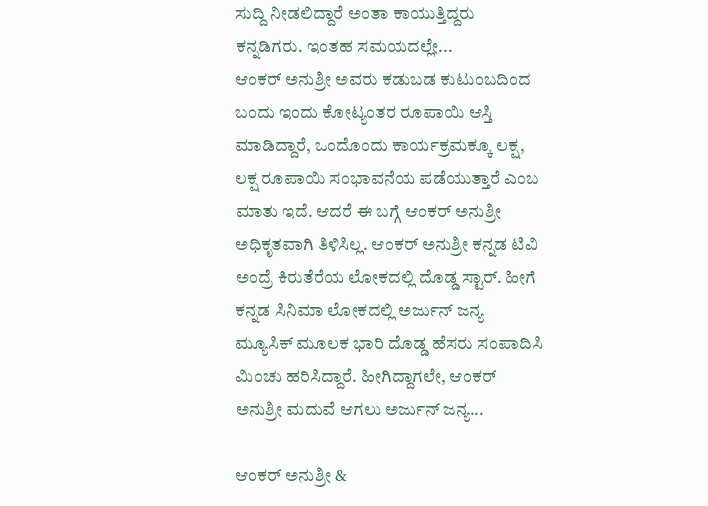ಸುದ್ದಿ ನೀಡಲಿದ್ದಾರೆ ಅಂತಾ ಕಾಯುತ್ತಿದ್ದರು ಕನ್ನಡಿಗರು. ಇಂತಹ ಸಮಯದಲ್ಲೇ...
ಆಂಕರ್ ಅನುಶ್ರೀ ಅವರು ಕಡುಬಡ ಕುಟುಂಬದಿಂದ ಬಂದು ಇಂದು ಕೋಟ್ಯಂತರ ರೂಪಾಯಿ ಆಸ್ತಿ ಮಾಡಿದ್ದಾರೆ, ಒಂದೊಂದು ಕಾರ್ಯಕ್ರಮಕ್ಕೂ ಲಕ್ಷ, ಲಕ್ಷ ರೂಪಾಯಿ ಸಂಭಾವನೆಯ ಪಡೆಯುತ್ತಾರೆ ಎಂಬ ಮಾತು ಇದೆ. ಆದರೆ ಈ ಬಗ್ಗೆ ಆಂಕರ್ ಅನುಶ್ರೀ ಅಧಿಕೃತವಾಗಿ ತಿಳಿಸಿಲ್ಲ. ಆಂಕರ್ ಅನುಶ್ರೀ ಕನ್ನಡ ಟಿವಿ ಅಂದ್ರೆ ಕಿರುತೆರೆಯ ಲೋಕದಲ್ಲಿ ದೊಡ್ಡ ಸ್ಟಾರ್. ಹೀಗೆ ಕನ್ನಡ ಸಿನಿಮಾ ಲೋಕದಲ್ಲಿ ಅರ್ಜುನ್ ಜನ್ಯ ಮ್ಯೂಸಿಕ್ ಮೂಲಕ ಭಾರಿ ದೊಡ್ಡ ಹೆಸರು ಸಂಪಾದಿಸಿ ಮಿಂಚು ಹರಿಸಿದ್ದಾರೆ. ಹೀಗಿದ್ದಾಗಲೇ, ಆಂಕರ್ ಅನುಶ್ರೀ ಮದುವೆ ಆಗಲು ಅರ್ಜುನ್ ಜನ್ಯ...

ಆಂಕರ್ ಅನುಶ್ರೀ &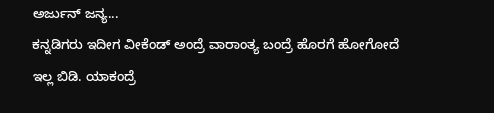ಅರ್ಜುನ್ ಜನ್ಯ...
ಕನ್ನಡಿಗರು ಇದೀಗ ವೀಕೆಂಡ್ ಅಂದ್ರೆ ವಾರಾಂತ್ಯ ಬಂದ್ರೆ ಹೊರಗೆ ಹೋಗೋದೆ ಇಲ್ಲ ಬಿಡಿ. ಯಾಕಂದ್ರೆ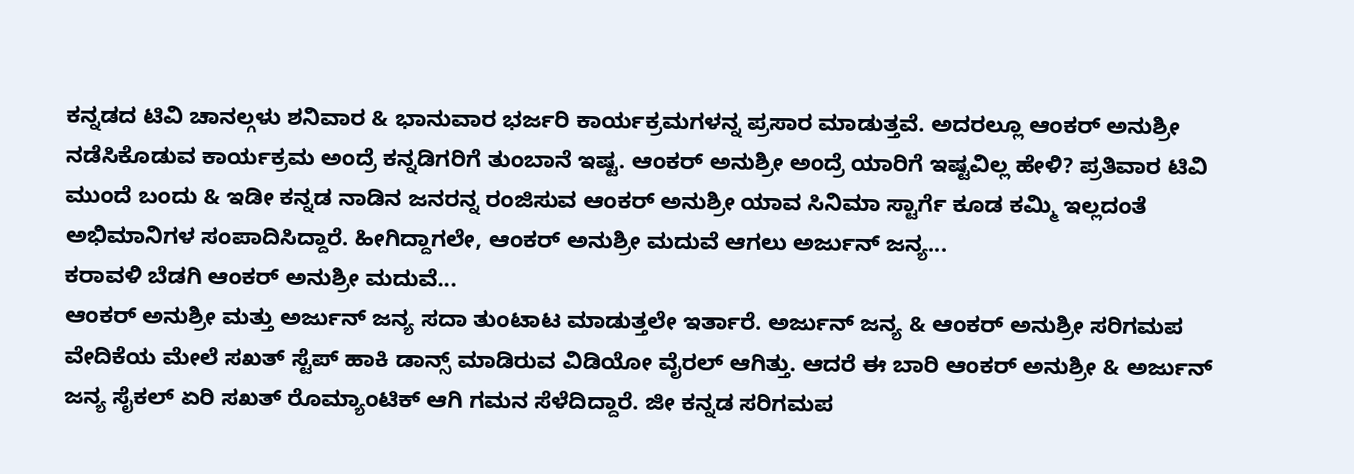ಕನ್ನಡದ ಟಿವಿ ಚಾನಲ್ಗಳು ಶನಿವಾರ & ಭಾನುವಾರ ಭರ್ಜರಿ ಕಾರ್ಯಕ್ರಮಗಳನ್ನ ಪ್ರಸಾರ ಮಾಡುತ್ತವೆ. ಅದರಲ್ಲೂ ಆಂಕರ್ ಅನುಶ್ರೀ ನಡೆಸಿಕೊಡುವ ಕಾರ್ಯಕ್ರಮ ಅಂದ್ರೆ ಕನ್ನಡಿಗರಿಗೆ ತುಂಬಾನೆ ಇಷ್ಟ. ಆಂಕರ್ ಅನುಶ್ರೀ ಅಂದ್ರೆ ಯಾರಿಗೆ ಇಷ್ಟವಿಲ್ಲ ಹೇಳಿ? ಪ್ರತಿವಾರ ಟಿವಿ ಮುಂದೆ ಬಂದು & ಇಡೀ ಕನ್ನಡ ನಾಡಿನ ಜನರನ್ನ ರಂಜಿಸುವ ಆಂಕರ್ ಅನುಶ್ರೀ ಯಾವ ಸಿನಿಮಾ ಸ್ಟಾರ್ಗೆ ಕೂಡ ಕಮ್ಮಿ ಇಲ್ಲದಂತೆ ಅಭಿಮಾನಿಗಳ ಸಂಪಾದಿಸಿದ್ದಾರೆ. ಹೀಗಿದ್ದಾಗಲೇ, ಆಂಕರ್ ಅನುಶ್ರೀ ಮದುವೆ ಆಗಲು ಅರ್ಜುನ್ ಜನ್ಯ...
ಕರಾವಳಿ ಬೆಡಗಿ ಆಂಕರ್ ಅನುಶ್ರೀ ಮದುವೆ...
ಆಂಕರ್ ಅನುಶ್ರೀ ಮತ್ತು ಅರ್ಜುನ್ ಜನ್ಯ ಸದಾ ತುಂಟಾಟ ಮಾಡುತ್ತಲೇ ಇರ್ತಾರೆ. ಅರ್ಜುನ್ ಜನ್ಯ & ಆಂಕರ್ ಅನುಶ್ರೀ ಸರಿಗಮಪ ವೇದಿಕೆಯ ಮೇಲೆ ಸಖತ್ ಸ್ಟೆಪ್ ಹಾಕಿ ಡಾನ್ಸ್ ಮಾಡಿರುವ ವಿಡಿಯೋ ವೈರಲ್ ಆಗಿತ್ತು. ಆದರೆ ಈ ಬಾರಿ ಆಂಕರ್ ಅನುಶ್ರೀ & ಅರ್ಜುನ್ ಜನ್ಯ ಸೈಕಲ್ ಏರಿ ಸಖತ್ ರೊಮ್ಯಾಂಟಿಕ್ ಆಗಿ ಗಮನ ಸೆಳೆದಿದ್ದಾರೆ. ಜೀ ಕನ್ನಡ ಸರಿಗಮಪ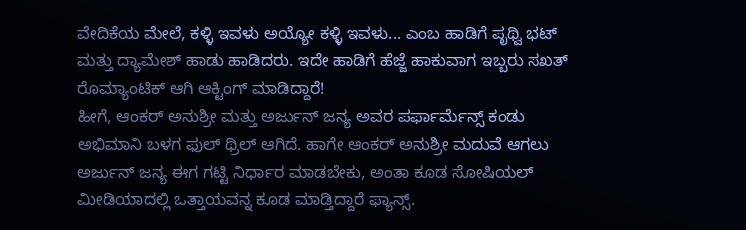ವೇದಿಕೆಯ ಮೇಲೆ, ಕಳ್ಳಿ ಇವಳು ಅಯ್ಯೋ ಕಳ್ಳಿ ಇವಳು... ಎಂಬ ಹಾಡಿಗೆ ಪೃಥ್ವಿ ಭಟ್ ಮತ್ತು ದ್ಯಾಮೇಶ್ ಹಾಡು ಹಾಡಿದರು. ಇದೇ ಹಾಡಿಗೆ ಹೆಜ್ಜೆ ಹಾಕುವಾಗ ಇಬ್ಬರು ಸಖತ್ ರೊಮ್ಯಾಂಟಿಕ್ ಆಗಿ ಆಕ್ಟಿಂಗ್ ಮಾಡಿದ್ದಾರೆ!
ಹೀಗೆ, ಆಂಕರ್ ಅನುಶ್ರೀ ಮತ್ತು ಅರ್ಜುನ್ ಜನ್ಯ ಅವರ ಪರ್ಫಾರ್ಮೆನ್ಸ್ ಕಂಡು ಅಭಿಮಾನಿ ಬಳಗ ಫುಲ್ ಥ್ರಿಲ್ ಆಗಿದೆ. ಹಾಗೇ ಆಂಕರ್ ಅನುಶ್ರೀ ಮದುವೆ ಆಗಲು ಅರ್ಜುನ್ ಜನ್ಯ ಈಗ ಗಟ್ಟಿ ನಿರ್ಧಾರ ಮಾಡಬೇಕು, ಅಂತಾ ಕೂಡ ಸೋಷಿಯಲ್ ಮೀಡಿಯಾದಲ್ಲಿ ಒತ್ತಾಯವನ್ನ ಕೂಡ ಮಾಡ್ತಿದ್ದಾರೆ ಫ್ಯಾನ್ಸ್.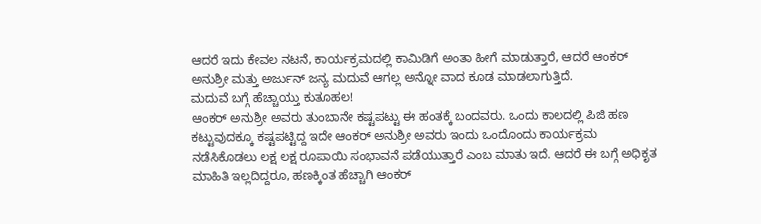ಆದರೆ ಇದು ಕೇವಲ ನಟನೆ, ಕಾರ್ಯಕ್ರಮದಲ್ಲಿ ಕಾಮಿಡಿಗೆ ಅಂತಾ ಹೀಗೆ ಮಾಡುತ್ತಾರೆ, ಆದರೆ ಆಂಕರ್ ಅನುಶ್ರೀ ಮತ್ತು ಅರ್ಜುನ್ ಜನ್ಯ ಮದುವೆ ಆಗಲ್ಲ ಅನ್ನೋ ವಾದ ಕೂಡ ಮಾಡಲಾಗುತ್ತಿದೆ.
ಮದುವೆ ಬಗ್ಗೆ ಹೆಚ್ಚಾಯ್ತು ಕುತೂಹಲ!
ಆಂಕರ್ ಅನುಶ್ರೀ ಅವರು ತುಂಬಾನೇ ಕಷ್ಟಪಟ್ಟು ಈ ಹಂತಕ್ಕೆ ಬಂದವರು. ಒಂದು ಕಾಲದಲ್ಲಿ ಪಿಜಿ ಹಣ ಕಟ್ಟುವುದಕ್ಕೂ ಕಷ್ಟಪಟ್ಟಿದ್ದ ಇದೇ ಆಂಕರ್ ಅನುಶ್ರೀ ಅವರು ಇಂದು ಒಂದೊಂದು ಕಾರ್ಯಕ್ರಮ ನಡೆಸಿಕೊಡಲು ಲಕ್ಷ ಲಕ್ಷ ರೂಪಾಯಿ ಸಂಭಾವನೆ ಪಡೆಯುತ್ತಾರೆ ಎಂಬ ಮಾತು ಇದೆ. ಆದರೆ ಈ ಬಗ್ಗೆ ಅಧಿಕೃತ ಮಾಹಿತಿ ಇಲ್ಲದಿದ್ದರೂ, ಹಣಕ್ಕಿಂತ ಹೆಚ್ಚಾಗಿ ಆಂಕರ್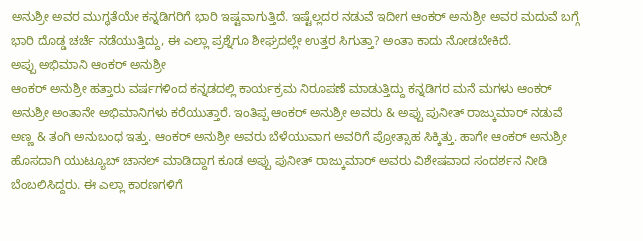ಅನುಶ್ರೀ ಅವರ ಮುಗ್ಧತೆಯೇ ಕನ್ನಡಿಗರಿಗೆ ಭಾರಿ ಇಷ್ಟವಾಗುತ್ತಿದೆ. ಇಷ್ಟೆಲ್ಲದರ ನಡುವೆ ಇದೀಗ ಆಂಕರ್ ಅನುಶ್ರೀ ಅವರ ಮದುವೆ ಬಗ್ಗೆ ಭಾರಿ ದೊಡ್ಡ ಚರ್ಚೆ ನಡೆಯುತ್ತಿದ್ದು, ಈ ಎಲ್ಲಾ ಪ್ರಶ್ನೆಗೂ ಶೀಘ್ರದಲ್ಲೇ ಉತ್ತರ ಸಿಗುತ್ತಾ? ಅಂತಾ ಕಾದು ನೋಡಬೇಕಿದೆ.
ಅಪ್ಪು ಅಭಿಮಾನಿ ಆಂಕರ್ ಅನುಶ್ರೀ
ಆಂಕರ್ ಅನುಶ್ರೀ ಹತ್ತಾರು ವರ್ಷಗಳಿಂದ ಕನ್ನಡದಲ್ಲಿ ಕಾರ್ಯಕ್ರಮ ನಿರೂಪಣೆ ಮಾಡುತ್ತಿದ್ದು ಕನ್ನಡಿಗರ ಮನೆ ಮಗಳು ಆಂಕರ್ ಅನುಶ್ರೀ ಅಂತಾನೇ ಅಭಿಮಾನಿಗಳು ಕರೆಯುತ್ತಾರೆ. ಇಂತಿಪ್ಪ ಆಂಕರ್ ಅನುಶ್ರೀ ಅವರು & ಅಪ್ಪು ಪುನೀತ್ ರಾಜ್ಕುಮಾರ್ ನಡುವೆ ಅಣ್ಣ & ತಂಗಿ ಅನುಬಂಧ ಇತ್ತು. ಆಂಕರ್ ಅನುಶ್ರೀ ಅವರು ಬೆಳೆಯುವಾಗ ಅವರಿಗೆ ಪ್ರೋತ್ಸಾಹ ಸಿಕ್ಕಿತ್ತು. ಹಾಗೇ ಆಂಕರ್ ಅನುಶ್ರೀ ಹೊಸದಾಗಿ ಯುಟ್ಯೂಬ್ ಚಾನಲ್ ಮಾಡಿದ್ದಾಗ ಕೂಡ ಅಪ್ಪು ಪುನೀತ್ ರಾಜ್ಕುಮಾರ್ ಅವರು ವಿಶೇಷವಾದ ಸಂದರ್ಶನ ನೀಡಿ ಬೆಂಬಲಿಸಿದ್ದರು. ಈ ಎಲ್ಲಾ ಕಾರಣಗಳಿಗೆ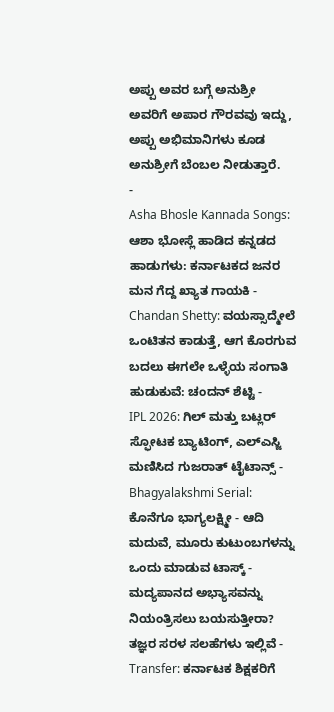ಅಪ್ಪು ಅವರ ಬಗ್ಗೆ ಅನುಶ್ರೀ ಅವರಿಗೆ ಅಪಾರ ಗೌರವವು ಇದ್ದು, ಅಪ್ಪು ಅಭಿಮಾನಿಗಳು ಕೂಡ ಅನುಶ್ರೀಗೆ ಬೆಂಬಲ ನೀಡುತ್ತಾರೆ.
-
Asha Bhosle Kannada Songs: ಆಶಾ ಭೋಸ್ಲೆ ಹಾಡಿದ ಕನ್ನಡದ ಹಾಡುಗಳು: ಕರ್ನಾಟಕದ ಜನರ ಮನ ಗೆದ್ದ ಖ್ಯಾತ ಗಾಯಕಿ -
Chandan Shetty: ವಯಸ್ಸಾದ್ಮೇಲೆ ಒಂಟಿತನ ಕಾಡುತ್ತೆ, ಆಗ ಕೊರಗುವ ಬದಲು ಈಗಲೇ ಒಳ್ಳೆಯ ಸಂಗಾತಿ ಹುಡುಕುವೆ: ಚಂದನ್ ಶೆಟ್ಟಿ -
IPL 2026: ಗಿಲ್ ಮತ್ತು ಬಟ್ಲರ್ ಸ್ಫೋಟಕ ಬ್ಯಾಟಿಂಗ್, ಎಲ್ಎಸ್ಜಿ ಮಣಿಸಿದ ಗುಜರಾತ್ ಟೈಟಾನ್ಸ್ -
Bhagyalakshmi Serial: ಕೊನೆಗೂ ಭಾಗ್ಯಲಕ್ಷ್ಮೀ - ಆದಿ ಮದುವೆ, ಮೂರು ಕುಟುಂಬಗಳನ್ನು ಒಂದು ಮಾಡುವ ಟಾಸ್ಕ್ -
ಮದ್ಯಪಾನದ ಅಭ್ಯಾಸವನ್ನು ನಿಯಂತ್ರಿಸಲು ಬಯಸುತ್ತೀರಾ? ತಜ್ಞರ ಸರಳ ಸಲಹೆಗಳು ಇಲ್ಲಿವೆ -
Transfer: ಕರ್ನಾಟಕ ಶಿಕ್ಷಕರಿಗೆ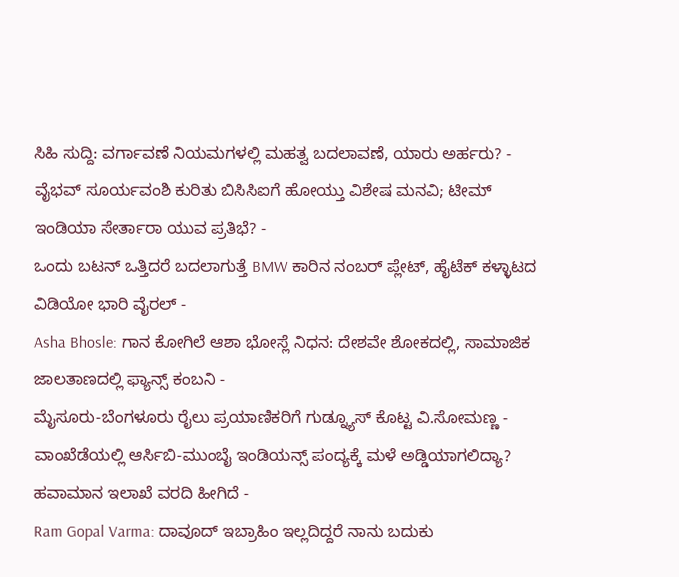ಸಿಹಿ ಸುದ್ದಿ: ವರ್ಗಾವಣೆ ನಿಯಮಗಳಲ್ಲಿ ಮಹತ್ವ ಬದಲಾವಣೆ, ಯಾರು ಅರ್ಹರು? -
ವೈಭವ್ ಸೂರ್ಯವಂಶಿ ಕುರಿತು ಬಿಸಿಸಿಐಗೆ ಹೋಯ್ತು ವಿಶೇಷ ಮನವಿ; ಟೀಮ್ ಇಂಡಿಯಾ ಸೇರ್ತಾರಾ ಯುವ ಪ್ರತಿಭೆ? -
ಒಂದು ಬಟನ್ ಒತ್ತಿದರೆ ಬದಲಾಗುತ್ತೆ BMW ಕಾರಿನ ನಂಬರ್ ಪ್ಲೇಟ್, ಹೈಟೆಕ್ ಕಳ್ಳಾಟದ ವಿಡಿಯೋ ಭಾರಿ ವೈರಲ್ -
Asha Bhosle: ಗಾನ ಕೋಗಿಲೆ ಆಶಾ ಭೋಸ್ಲೆ ನಿಧನ: ದೇಶವೇ ಶೋಕದಲ್ಲಿ, ಸಾಮಾಜಿಕ ಜಾಲತಾಣದಲ್ಲಿ ಫ್ಯಾನ್ಸ್ ಕಂಬನಿ -
ಮೈಸೂರು-ಬೆಂಗಳೂರು ರೈಲು ಪ್ರಯಾಣಿಕರಿಗೆ ಗುಡ್ನ್ಯೂಸ್ ಕೊಟ್ಟ ವಿ.ಸೋಮಣ್ಣ -
ವಾಂಖೆಡೆಯಲ್ಲಿ ಆರ್ಸಿಬಿ-ಮುಂಬೈ ಇಂಡಿಯನ್ಸ್ ಪಂದ್ಯಕ್ಕೆ ಮಳೆ ಅಡ್ಡಿಯಾಗಲಿದ್ಯಾ? ಹವಾಮಾನ ಇಲಾಖೆ ವರದಿ ಹೀಗಿದೆ -
Ram Gopal Varma: ದಾವೂದ್ ಇಬ್ರಾಹಿಂ ಇಲ್ಲದಿದ್ದರೆ ನಾನು ಬದುಕು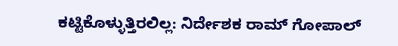ಕಟ್ಟಿಕೊಳ್ಳುತ್ತಿರಲಿಲ್ಲ: ನಿರ್ದೇಶಕ ರಾಮ್ ಗೋಪಾಲ್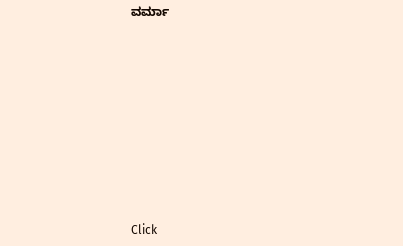ವರ್ಮಾ












Click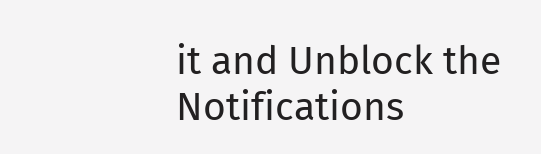it and Unblock the Notifications